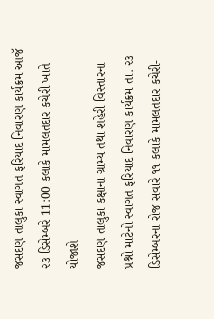જસદણ તાલુકા સ્વાગત ફરિયાદ નિવારણ કાર્યક્રમ આજૅ ૨૩ ડિસેમ્બરે 11:00 કલાકે મામલતદાર કચેરી ખાતે યોજાશે
જસદણ તાલુકા કક્ષાના ગ્રામ્ય તથા શહેરી વિસ્તારના પ્રશ્નો માટેનો સ્વાગત ફરિયાદ નિવારણ કાર્યક્રમ તા. ૨૩ ડિસેમ્બરના રોજ સવારે ૧૧ કલાકે મામલતદાર કચેરી-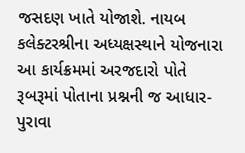જસદણ ખાતે યોજાશે. નાયબ કલેક્ટરશ્રીના અધ્યક્ષસ્થાને યોજનારા આ કાર્યક્રમમાં અરજદારો પોતે રૂબરૂમાં પોતાના પ્રશ્નની જ આધાર-પુરાવા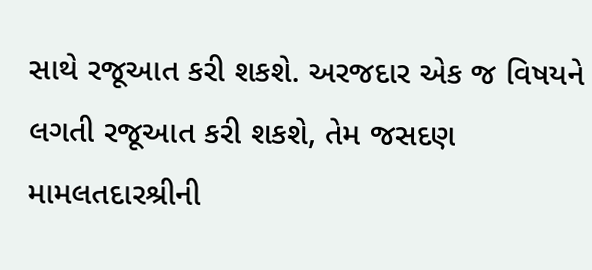સાથે રજૂઆત કરી શકશે. અરજદાર એક જ વિષયને લગતી રજૂઆત કરી શકશે, તેમ જસદણ મામલતદારશ્રીની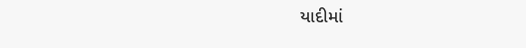યાદીમાં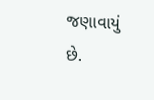જણાવાયું છે.